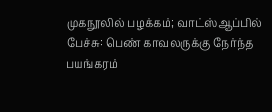முகநூலில் பழக்கம்; வாட்ஸ்ஆப்பில் பேச்சு: பெண் காவலருக்கு நேர்ந்த பயங்கரம்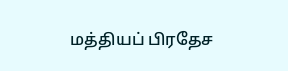மத்தியப் பிரதேச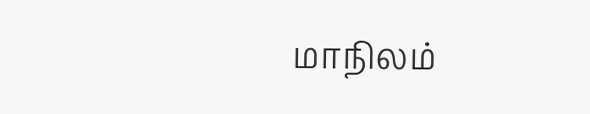மாநிலம்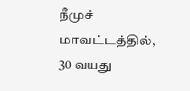நீமுச் மாவட்டத்தில், 30 வயது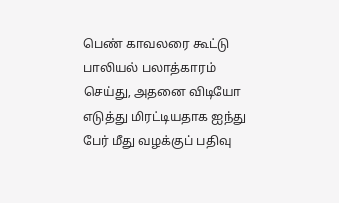பெண் காவலரை கூட்டு பாலியல் பலாத்காரம் செய்து, அதனை விடியோ எடுத்து மிரட்டியதாக ஐந்து பேர் மீது வழக்குப் பதிவு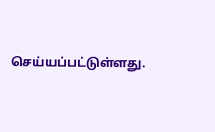செய்யப்பட்டுள்ளது.